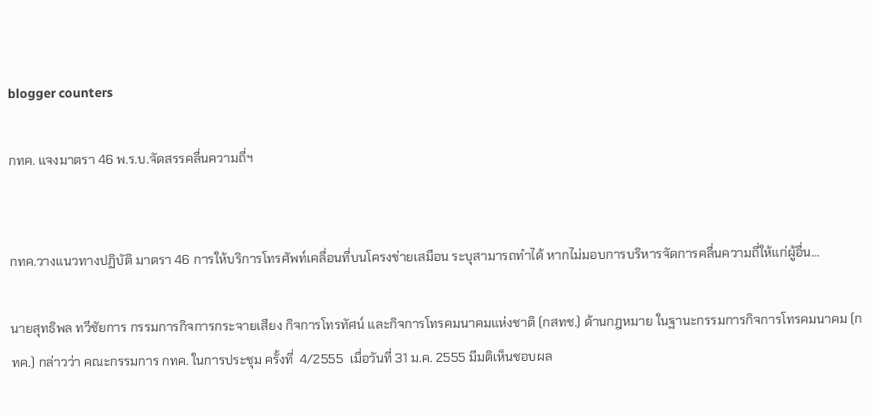blogger counters

กทค. แจงมาตรา 46 พ.ร.บ.จัดสรรคลื่นความถี่ฯ


กทค.วางแนวทางปฏิบัติ มาตรา 46 การให้บริการโทรศัพท์เคลื่อนที่บนโครงข่ายเสมือน ระบุสามารถทำได้ หากไม่มอบการบริหารจัดการคลื่นความถี่ให้แก่ผู้อื่น…

นายสุทธิพล ทวีชัยการ กรรมการกิจการกระจายเสียง กิจการโทรทัศน์ และกิจการโทรคมนาคมแห่งชาติ (กสทช.) ด้านกฎหมาย ในฐานะกรรมการกิจการโทรคมนาคม (กทค.) กล่าวว่า คณะกรรมการ กทค. ในการประชุม ครั้งที่  4/2555  เมื่อวันที่ 31 ม.ค. 2555 มีมติเห็นชอบผล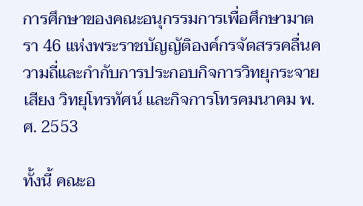การศึกษาของคณะอนุกรรมการเพื่อศึกษามาตรา 46 แห่งพระราชบัญญัติองค์กรจัดสรรคลื่นความถี่และกำกับการประกอบกิจการวิทยุกระจายเสียง วิทยุโทรทัศน์ และกิจการโทรคมนาคม พ.ศ. 2553

ทั้งนี้ คณะอ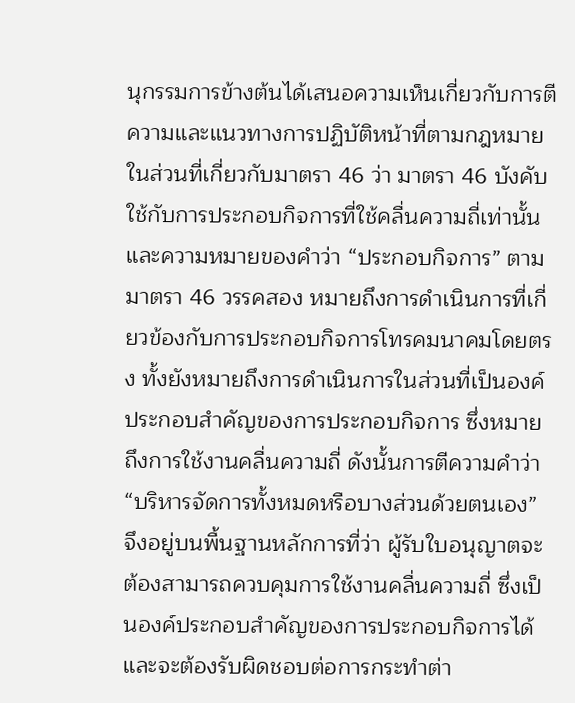นุกรรมการข้างต้นได้เสนอความเห็นเกี่ยวกับการตีความและแนวทางการปฏิบัติหน้าที่ตามกฎหมายในส่วนที่เกี่ยวกับมาตรา 46 ว่า มาตรา 46 บังคับใช้กับการประกอบกิจการที่ใช้คลื่นความถี่เท่านั้นและความหมายของคำว่า “ประกอบกิจการ” ตามมาตรา 46 วรรคสอง หมายถึงการดำเนินการที่เกี่ยวข้องกับการประกอบกิจการโทรคมนาคมโดยตรง ทั้งยังหมายถึงการดำเนินการในส่วนที่เป็นองค์ประกอบสำคัญของการประกอบกิจการ ซึ่งหมายถึงการใช้งานคลื่นความถี่ ดังนั้นการตีความคำว่า “บริหารจัดการทั้งหมดหรือบางส่วนด้วยตนเอง” จึงอยู่บนพื้นฐานหลักการที่ว่า ผู้รับใบอนุญาตจะต้องสามารถควบคุมการใช้งานคลื่นความถี่ ซึ่งเป็นองค์ประกอบสำคัญของการประกอบกิจการได้ และจะต้องรับผิดชอบต่อการกระทำต่า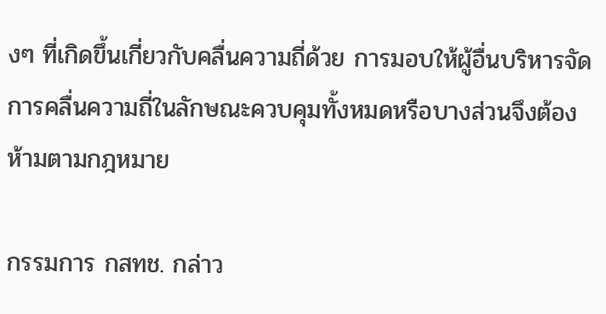งๆ ที่เกิดขึ้นเกี่ยวกับคลื่นความถี่ด้วย การมอบให้ผู้อื่นบริหารจัดการคลื่นความถี่ในลักษณะควบคุมทั้งหมดหรือบางส่วนจึงต้องห้ามตามกฎหมาย

กรรมการ กสทช. กล่าว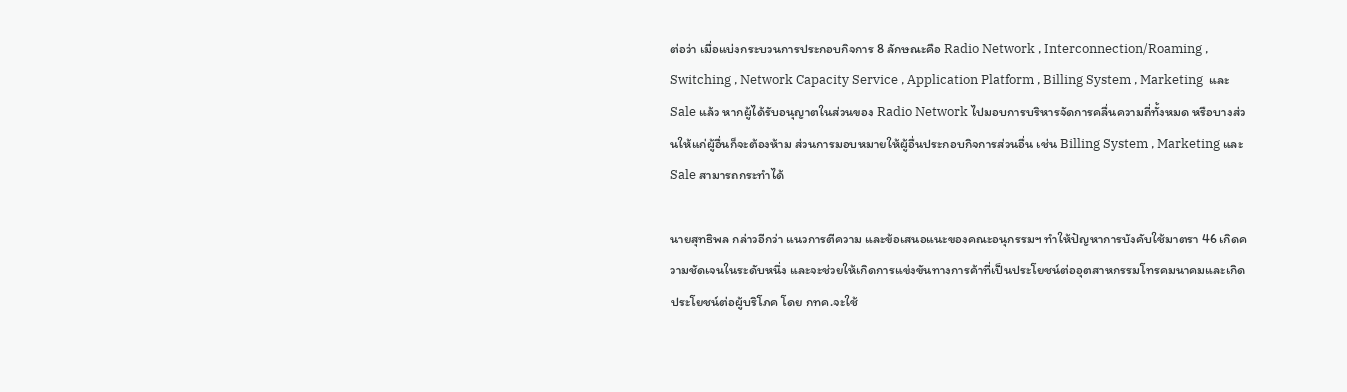ต่อว่า เมื่อแบ่งกระบวนการประกอบกิจการ 8 ลักษณะคือ Radio Network , Interconnection/Roaming , Switching , Network Capacity Service , Application Platform , Billing System , Marketing  และ Sale แล้ว หากผู้ได้รับอนุญาตในส่วนของ Radio Network ไปมอบการบริหารจัดการคลื่นความถี่ทั้งหมด หรือบางส่วนให้แก่ผู้อื่นก็จะต้องห้าม ส่วนการมอบหมายให้ผู้อื่นประกอบกิจการส่วนอื่น เช่น Billing System , Marketing และ Sale สามารถกระทำได้

นายสุทธิพล กล่าวอีกว่า แนวการตีความ และข้อเสนอแนะของคณะอนุกรรมฯ ทำให้ปัญหาการบังคับใช้มาตรา 46 เกิดความชัดเจนในระดับหนึ่ง และจะช่วยให้เกิดการแข่งขันทางการค้าที่เป็นประโยชน์ต่ออุตสาหกรรมโทรคมนาคมและเกิดประโยชน์ต่อผู้บริโภค โดย กทค.จะใช้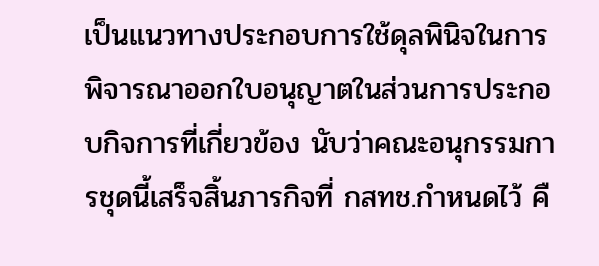เป็นแนวทางประกอบการใช้ดุลพินิจในการพิจารณาออกใบอนุญาตในส่วนการประกอบกิจการที่เกี่ยวข้อง นับว่าคณะอนุกรรมการชุดนี้เสร็จสิ้นภารกิจที่ กสทช.กำหนดไว้ คื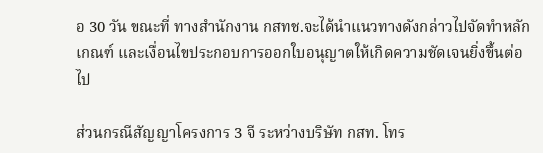อ 30 วัน ขณะที่ ทางสำนักงาน กสทช.จะได้นำแนวทางดังกล่าวไปจัดทำหลักเกณฑ์ และเงื่อนไขประกอบการออกใบอนุญาตให้เกิดความชัดเจนยิ่งขึ้นต่อไป

ส่วนกรณีสัญญาโครงการ 3 จี ระหว่างบริษัท กสท. โทร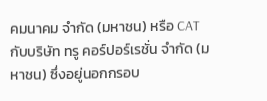คมนาคม จำกัด (มหาชน) หรือ CAT กับบริษัท ทรู คอร์ปอร์เรชั่น จำกัด (มหาชน) ซึ่งอยู่นอกกรอบ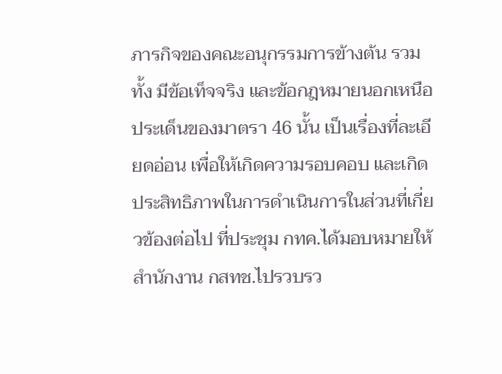ภารกิจของคณะอนุกรรมการข้างต้น รวมทั้ง มีข้อเท็จจริง และข้อกฎหมายนอกเหนือประเด็นของมาตรา 46 นั้น เป็นเรื่องที่ละเอียดอ่อน เพื่อให้เกิดความรอบคอบ และเกิดประสิทธิภาพในการดำเนินการในส่วนที่เกี่ยวข้องต่อไป ที่ประชุม กทค.ได้มอบหมายให้สำนักงาน กสทช.ไปรวบรว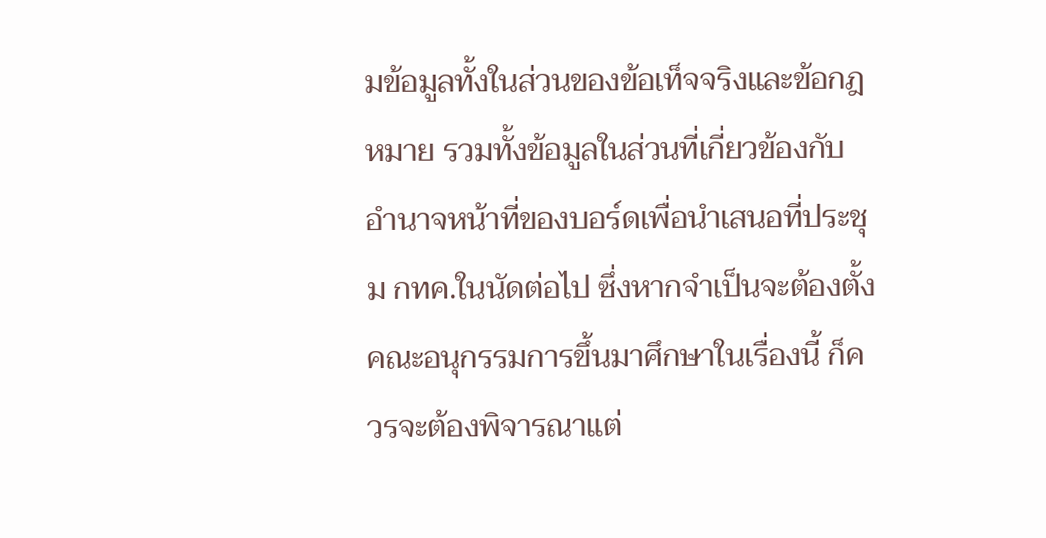มข้อมูลทั้งในส่วนของข้อเท็จจริงและข้อกฎหมาย รวมทั้งข้อมูลในส่วนที่เกี่ยวข้องกับอำนาจหน้าที่ของบอร์ดเพื่อนำเสนอที่ประชุม กทค.ในนัดต่อไป ซึ่งหากจำเป็นจะต้องตั้งคณะอนุกรรมการขึ้นมาศึกษาในเรื่องนี้ ก็ควรจะต้องพิจารณาแต่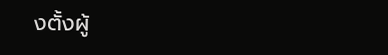งตั้งผู้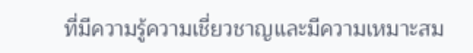ที่มีความรู้ความเชี่ยวชาญและมีความเหมาะสม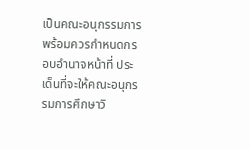เป็นคณะอนุกรรมการ พร้อมควรกำหนดกรอบอำนาจหน้าที่ ประเด็นที่จะให้คณะอนุกรรมการศึกษาวิ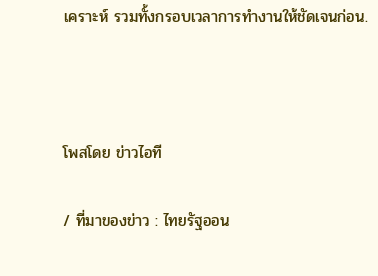เคราะห์ รวมทั้งกรอบเวลาการทำงานให้ชัดเจนก่อน.



โพสโดย ข่าวไอที

/ ที่มาของข่าว : ไทยรัฐออน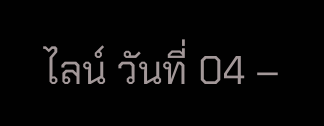ไลน์ วันที่ 04 –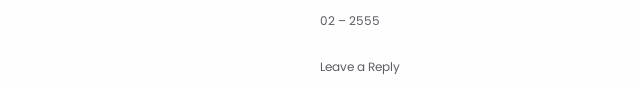02 – 2555

Leave a Reply